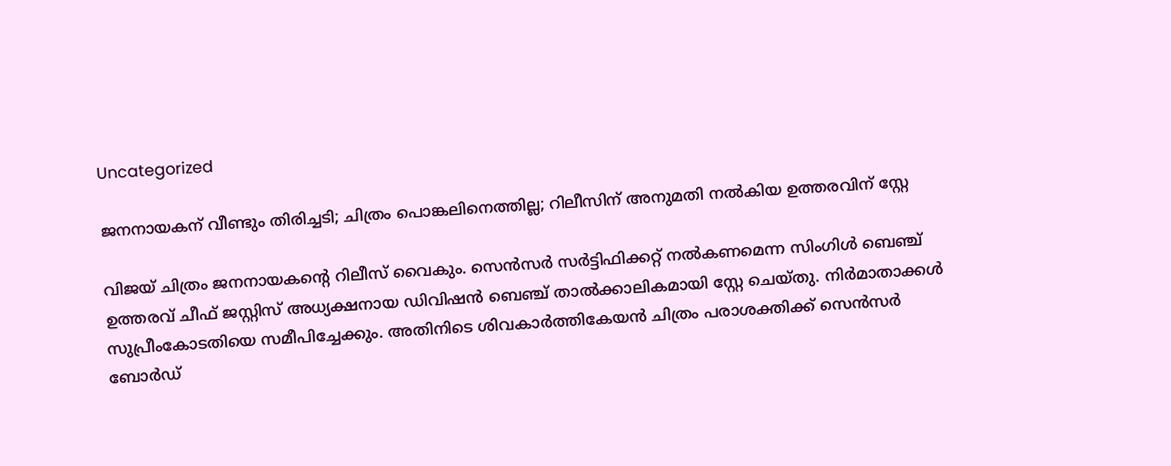Uncategorized

ജനനായകന് വീണ്ടും തിരിച്ചടി; ചിത്രം പൊങ്കലിനെത്തില്ല; റിലീസിന് അനുമതി നൽകിയ ഉത്തരവിന് സ്റ്റേ

വിജയ് ചിത്രം ജനനായകന്‍റെ റിലീസ് വൈകും. സെന്‍സര്‍ സര്‍ട്ടിഫിക്കറ്റ് നല്‍കണമെന്ന സിംഗിള്‍ ബെഞ്ച് ഉത്തരവ് ചീഫ് ജസ്റ്റിസ് അധ്യക്ഷനായ ഡിവിഷന്‍ ബെഞ്ച് താല്‍ക്കാലികമായി സ്റ്റേ ചെയ്തു. നിര്‍മാതാക്കള്‍ സുപ്രീംകോടതിയെ സമീപിച്ചേക്കും. അതിനിടെ ശിവകാര്‍ത്തികേയന്‍ ചിത്രം പരാശക്തിക്ക് സെന്‍സര്‍ ബോര്‍ഡ്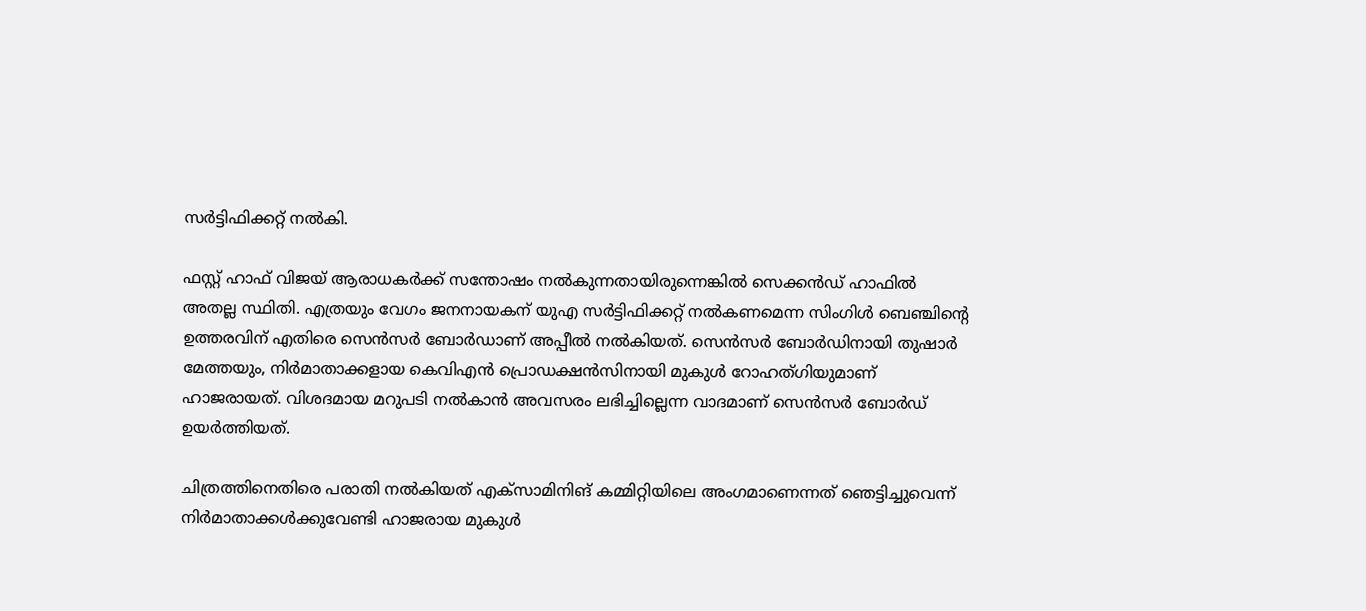സര്‍ട്ടിഫിക്കറ്റ് നല്‍കി.

ഫസ്റ്റ് ഹാഫ് വിജയ് ആരാധകര്‍ക്ക് സന്തോഷം നല്‍കുന്നതായിരുന്നെങ്കില്‍ സെക്കന്‍ഡ് ഹാഫില്‍ അതല്ല സ്ഥിതി. എത്രയും വേഗം ജനനായകന് യുഎ സര്‍ട്ടിഫിക്കറ്റ് നല്‍കണമെന്ന സിംഗിള്‍ ബെഞ്ചിന്‍റെ ഉത്തരവിന് എതിരെ സെന്‍സര്‍ ബോര്‍ഡാണ് അപ്പീല്‍ നല്‍കിയത്. സെന്‍സര്‍ ബോര്‍ഡിനായി തുഷാര്‍ മേത്തയും, നിര്‍മാതാക്കളായ കെവിഎന്‍ പ്രൊഡക്ഷന്‍സിനായി മുകുള്‍ റോഹത്‌ഗിയുമാണ് ഹാജരായത്. വിശദമായ മറുപടി നല്‍കാന്‍ അവസരം ലഭിച്ചില്ലെന്ന വാദമാണ് സെന്‍സര്‍ ബോര്‍ഡ് ഉയര്‍ത്തിയത്.

ചിത്രത്തിനെതിരെ പരാതി നല്‍കിയത് എക്സാമിനിങ് കമ്മിറ്റിയിലെ അംഗമാണെന്നത് ഞെട്ടിച്ചുവെന്ന് നിര്‍മാതാക്കള്‍ക്കുവേണ്ടി ഹാജരായ മുകുള്‍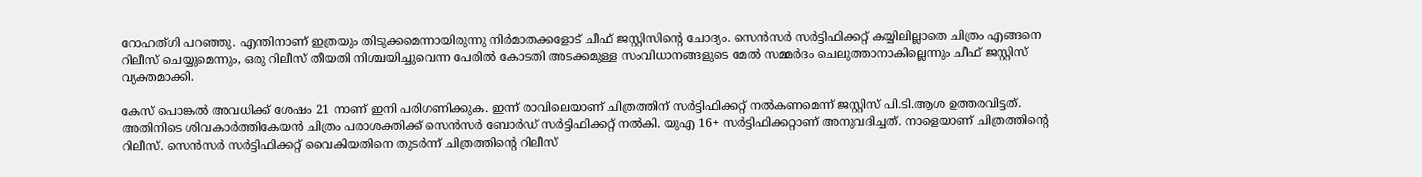റോഹത്ഗി പറഞ്ഞു. എന്തിനാണ് ഇത്രയും തിടുക്കമെന്നായിരുന്നു നിര്‍മാതക്കളോട് ചീഫ് ജസ്റ്റിസിന്‍റെ ചോദ്യം. സെന്‍സര്‍ സര്‍ട്ടിഫിക്കറ്റ് കയ്യിലില്ലാതെ ചിത്രം എങ്ങനെ റിലീസ് ചെയ്യുമെന്നും, ഒരു റിലീസ് തീയതി നിശ്ചയിച്ചുവെന്ന പേരില്‍ കോടതി അടക്കമുള്ള സംവിധാനങ്ങളുടെ മേല്‍ സമ്മര്‍ദം ചെലുത്താനാകില്ലെന്നും ചീഫ് ജസ്റ്റിസ് വ്യക്തമാക്കി.

കേസ് പൊങ്കല്‍ അവധിക്ക് ശേഷം 21 നാണ് ഇനി പരിഗണിക്കുക. ഇന്ന് രാവിലെയാണ് ചിത്രത്തിന് സര്‍ട്ടിഫിക്കറ്റ് നല്‍കണമെന്ന് ജസ്റ്റിസ് പി.ടി.ആശ ഉത്തരവിട്ടത്. അതിനിടെ ശിവകാര്‍ത്തികേയന്‍ ചിത്രം പരാശക്തിക്ക് സെന്‍സര്‍ ബോര്‍ഡ് സര്‍ട്ടിഫിക്കറ്റ് നല്‍കി. യുഎ 16+ സര്‍ട്ടിഫിക്കറ്റാണ് അനുവദിച്ചത്. നാളെയാണ് ചിത്രത്തിന്‍റെ റിലീസ്. സെന്‍സര്‍ സര്‍ട്ടിഫിക്കറ്റ് വൈകിയതിനെ തുടര്‍ന്ന് ചിത്രത്തിന്‍റെ റിലീസ്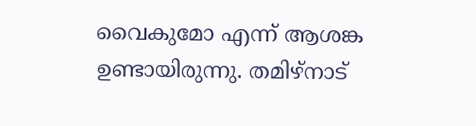വൈകുമോ എന്ന് ആശങ്ക ഉണ്ടായിരുന്നു. തമിഴ്നാട്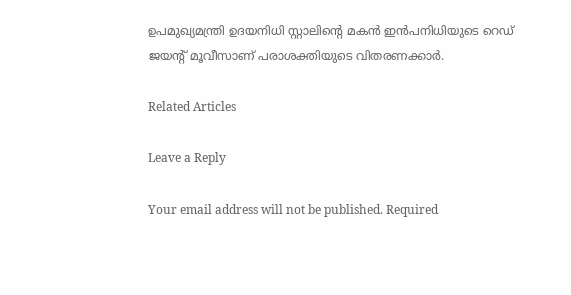ഉപമുഖ്യമന്ത്രി ഉദയനിധി സ്റ്റാലിന്‍റെ മകന്‍ ഇന്‍പനിധിയുടെ റെഡ് ജയന്‍റ് മൂവീസാണ് പരാശക്തിയുടെ വിതരണക്കാര്‍.

Related Articles

Leave a Reply

Your email address will not be published. Required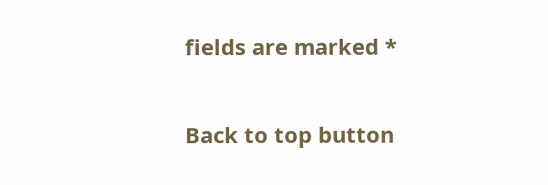fields are marked *

Back to top button